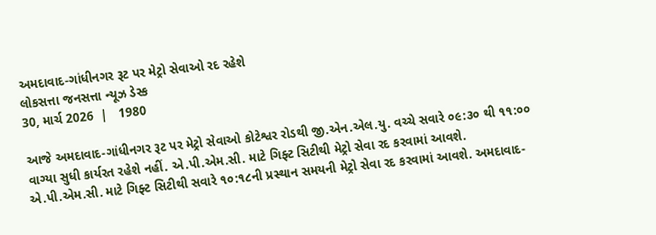અમદાવાદ-ગાંધીનગર રૂટ પર મેટ્રો સેવાઓ રદ રહેશે
લોકસત્તા જનસત્તા ન્યૂઝ ડેસ્ક
30, માર્ચ 2026  |   1980

આજે અમદાવાદ-ગાંધીનગર રૂટ પર મેટ્રો સેવાઓ કોટેશ્વર રોડથી જી.એન.એલ.યુ. વચ્ચે સવારે ૦૯:૩૦ થી ૧૧:૦૦ વાગ્યા સુધી કાર્યરત રહેશે નહીં. એ.પી.એમ.સી. માટે ગિફ્ટ સિટીથી મેટ્રો સેવા રદ કરવામાં આવશે. એ.પી.એમ.સી. માટે ગિફ્ટ સિટીથી સવારે ૧૦:૧૮ની પ્રસ્થાન સમયની મેટ્રો સેવા રદ કરવામાં આવશે. અમદાવાદ-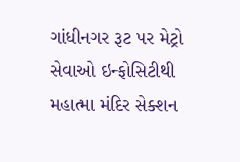ગાંધીનગર રૂટ પર મેટ્રો સેવાઓ ઇન્ફોસિટીથી મહાત્મા મંદિર સેક્શન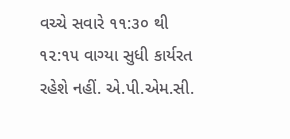વચ્ચે સવારે ૧૧:૩૦ થી ૧૨:૧૫ વાગ્યા સુધી કાર્યરત રહેશે નહીં. એ.પી.એમ.સી.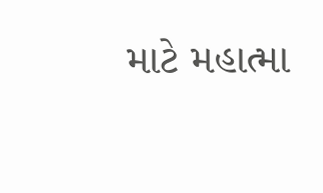માટે મહાત્મા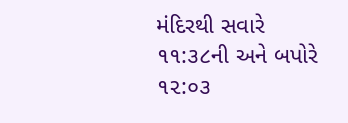મંદિરથી સવારે ૧૧:૩૮ની અને બપોરે ૧૨:૦૩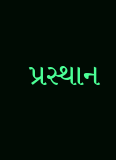પ્રસ્થાન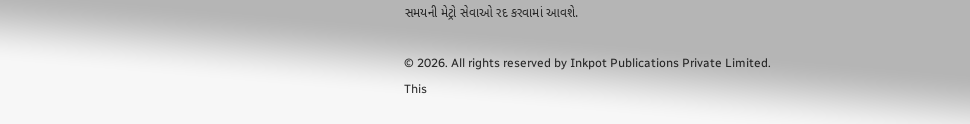સમયની મેટ્રો સેવાઓ રદ કરવામાં આવશે.

© 2026. All rights reserved by Inkpot Publications Private Limited.
This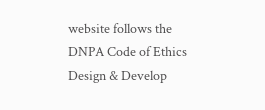website follows the DNPA Code of Ethics
Design & Develop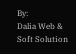By:
Dalia Web & Soft Solution